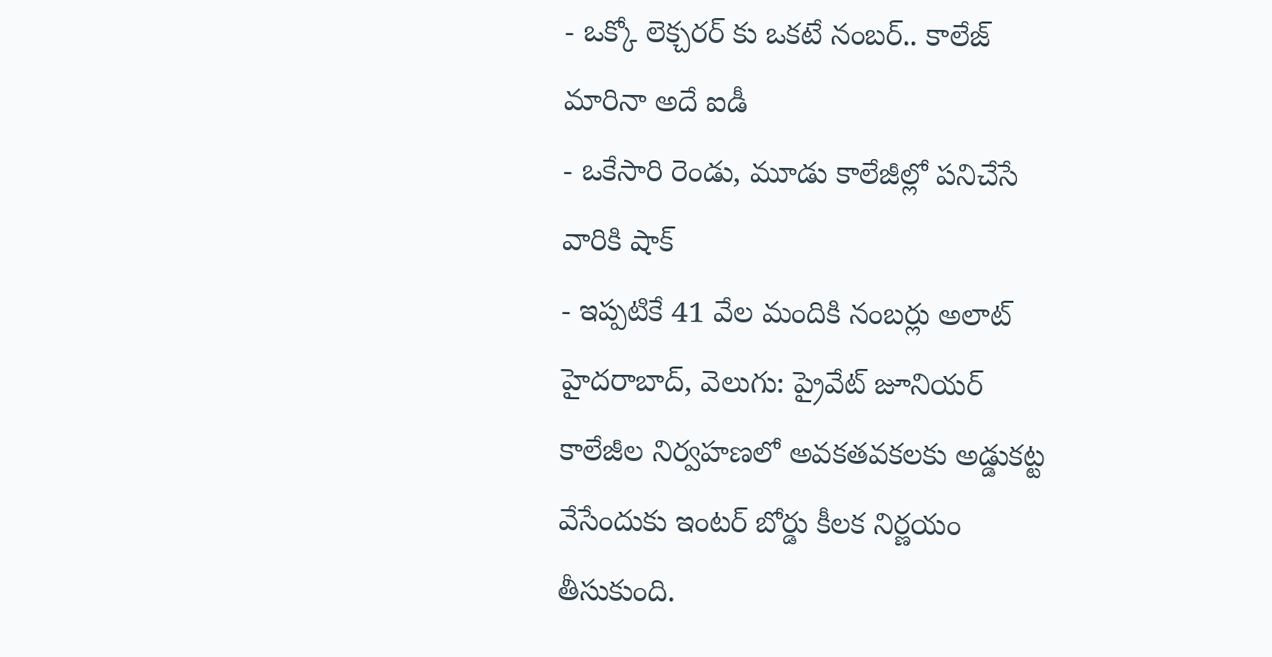- ఒక్కో లెక్చరర్ కు ఒకటే నంబర్.. కాలేజ్ మారినా అదే ఐడీ
- ఒకేసారి రెండు, మూడు కాలేజీల్లో పనిచేసే వారికి షాక్
- ఇప్పటికే 41 వేల మందికి నంబర్లు అలాట్
హైదరాబాద్, వెలుగు: ప్రైవేట్ జూనియర్ కాలేజీల నిర్వహణలో అవకతవకలకు అడ్డుకట్ట వేసేందుకు ఇంటర్ బోర్డు కీలక నిర్ణయం తీసుకుంది.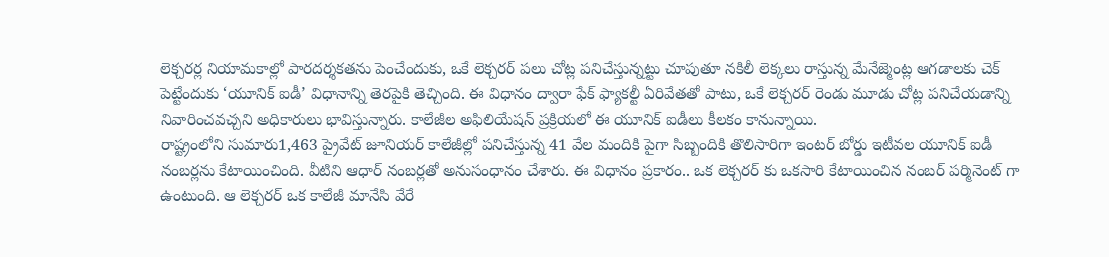లెక్చరర్ల నియామకాల్లో పారదర్శకతను పెంచేందుకు, ఒకే లెక్చరర్ పలు చోట్ల పనిచేస్తున్నట్టు చూపుతూ నకిలీ లెక్కలు రాస్తున్న మేనేజ్మెంట్ల ఆగడాలకు చెక్ పెట్టేందుకు ‘యూనిక్ ఐడీ’ విధానాన్ని తెరపైకి తెచ్చింది. ఈ విధానం ద్వారా ఫేక్ ఫ్యాకల్టీ ఏరివేతతో పాటు, ఒకే లెక్చరర్ రెండు మూడు చోట్ల పనిచేయడాన్ని నివారించవచ్చని అధికారులు భావిస్తున్నారు. కాలేజీల అఫిలియేషన్ ప్రక్రియలో ఈ యూనిక్ ఐడీలు కీలకం కానున్నాయి.
రాష్ట్రంలోని సుమారు1,463 ప్రైవేట్ జూనియర్ కాలేజీల్లో పనిచేస్తున్న 41 వేల మందికి పైగా సిబ్బందికి తొలిసారిగా ఇంటర్ బోర్డు ఇటీవల యూనిక్ ఐడీ నంబర్లను కేటాయించింది. వీటిని ఆధార్ నంబర్లతో అనుసంధానం చేశారు. ఈ విధానం ప్రకారం.. ఒక లెక్చరర్ కు ఒకసారి కేటాయించిన నంబర్ పర్మినెంట్ గా ఉంటుంది. ఆ లెక్చరర్ ఒక కాలేజీ మానేసి వేరే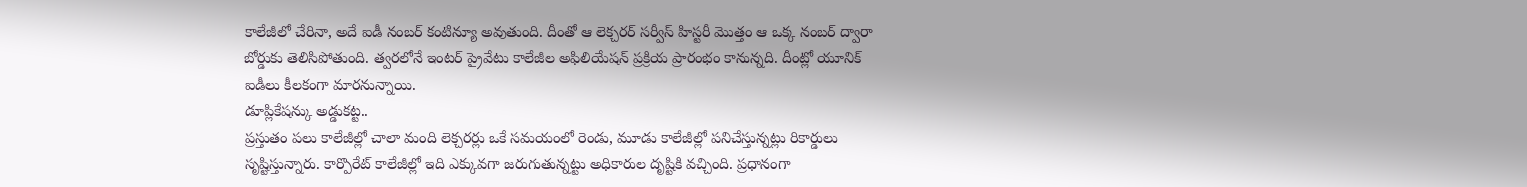కాలేజీలో చేరినా, అదే ఐడీ నంబర్ కంటిన్యూ అవుతుంది. దీంతో ఆ లెక్చరర్ సర్వీస్ హిస్టరీ మొత్తం ఆ ఒక్క నంబర్ ద్వారా బోర్డుకు తెలిసిపోతుంది. త్వరలోనే ఇంటర్ ప్రైవేటు కాలేజీల అఫిలియేషన్ ప్రక్రియ ప్రారంభం కానున్నది. దీంట్లో యూనిక్ ఐడీలు కీలకంగా మారనున్నాయి.
డూప్లికేషన్కు అడ్డుకట్ట..
ప్రస్తుతం పలు కాలేజీల్లో చాలా మంది లెక్చరర్లు ఒకే సమయంలో రెండు, మూడు కాలేజీల్లో పనిచేస్తున్నట్లు రికార్డులు సృష్టిస్తున్నారు. కార్పొరేట్ కాలేజీల్లో ఇది ఎక్కువగా జరుగుతున్నట్టు అధికారుల దృష్టికి వచ్చింది. ప్రధానంగా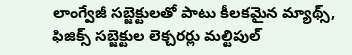లాంగ్వేజీ సబ్జెక్టులతో పాటు కీలకమైన మ్యాథ్స్, ఫిజిక్స్ సబ్జెక్టుల లెక్చరర్లు మల్టిపుల్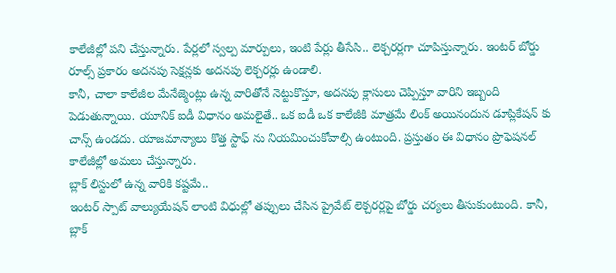కాలేజీల్లో పని చేస్తున్నారు. పేర్లలో స్వల్ప మార్పులు, ఇంటి పేర్లు తీసేసి.. లెక్చరర్లగా చూపిస్తున్నారు. ఇంటర్ బోర్డు రూల్స్ ప్రకారం అదనపు సెక్షన్లకు అదనపు లెక్చరర్లు ఉండాలి.
కానీ, చాలా కాలేజీల మేనేజ్మెంట్లు ఉన్న వారితోనే నెట్టుకొస్తూ, అదనపు క్లాసులు చెప్పిస్తూ వారిని ఇబ్బంది పెడుతున్నాయి. యూనిక్ ఐడీ విధానం అమలైతే.. ఒక ఐడీ ఒక కాలేజీకి మాత్రమే లింక్ అయినందున డూప్లికేషన్ కు చాన్స్ ఉండదు. యాజమాన్యాలు కొత్త స్టాఫ్ ను నియమించుకోవాల్సి ఉంటుంది. ప్రస్తుతం ఈ విధానం ప్రొఫెషనల్ కాలేజీల్లో అమలు చేస్తున్నారు.
బ్లాక్ లిస్టులో ఉన్న వారికి కష్టమే..
ఇంటర్ స్పాట్ వాల్యుయేషన్ లాంటి విధుల్లో తప్పులు చేసిన ప్రైవేట్ లెక్చరర్లపై బోర్డు చర్యలు తీసుకుంటుంది. కానీ, బ్లాక్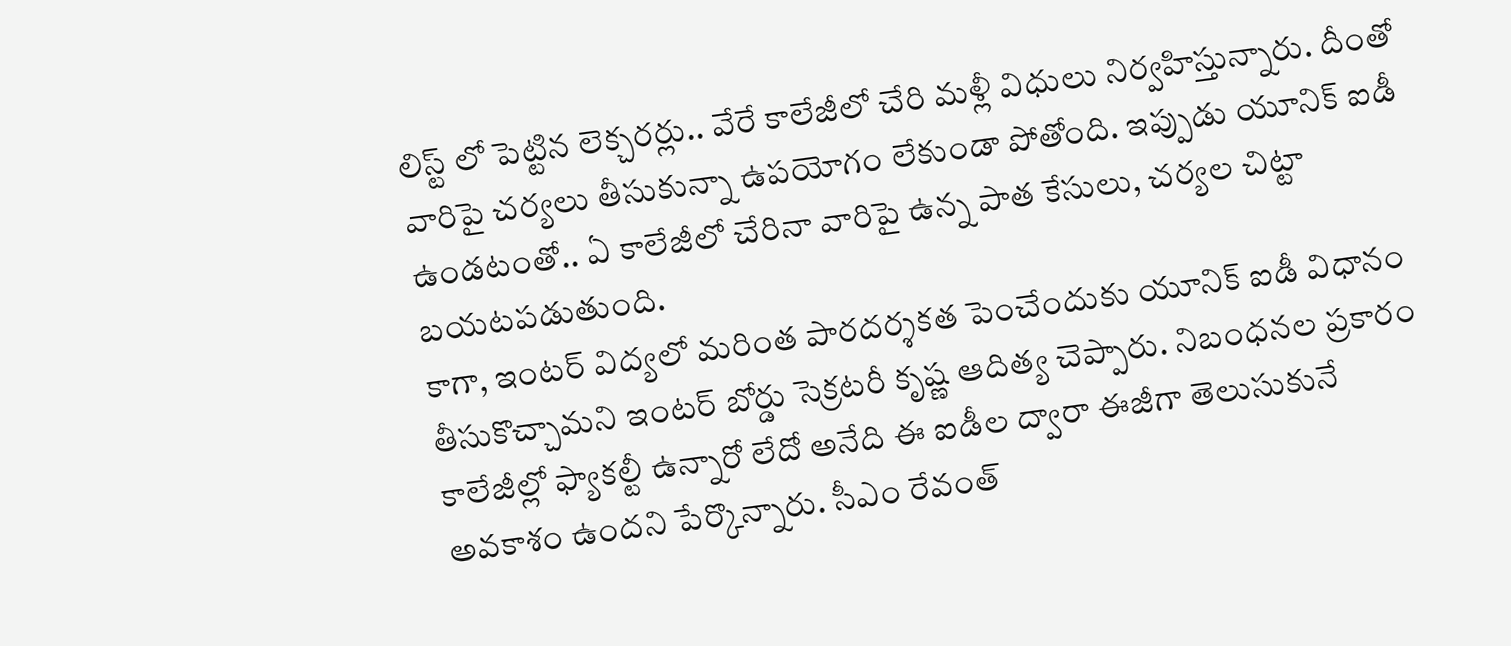లిస్ట్ లో పెట్టిన లెక్చరర్లు.. వేరే కాలేజీలో చేరి మళ్లీ విధులు నిర్వహిస్తున్నారు. దీంతో వారిపై చర్యలు తీసుకున్నా ఉపయోగం లేకుండా పోతోంది. ఇప్పుడు యూనిక్ ఐడీ ఉండటంతో.. ఏ కాలేజీలో చేరినా వారిపై ఉన్న పాత కేసులు, చర్యల చిట్టా బయటపడుతుంది.
కాగా, ఇంటర్ విద్యలో మరింత పారదర్శకత పెంచేందుకు యూనిక్ ఐడీ విధానం తీసుకొచ్చామని ఇంటర్ బోర్డు సెక్రటరీ కృష్ణ ఆదిత్య చెప్పారు. నిబంధనల ప్రకారం కాలేజీల్లో ఫ్యాకల్టీ ఉన్నారో లేదో అనేది ఈ ఐడీల ద్వారా ఈజీగా తెలుసుకునే అవకాశం ఉందని పేర్కొన్నారు. సీఎం రేవంత్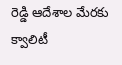రెడ్డి ఆదేశాల మేరకు క్వాలిటీ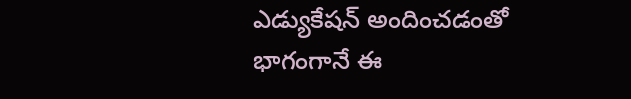ఎడ్యుకేషన్ అందించడంతో భాగంగానే ఈ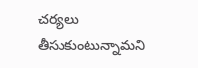చర్యలు తీసుకుంటున్నామని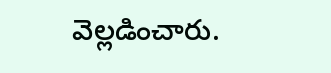వెల్లడించారు.